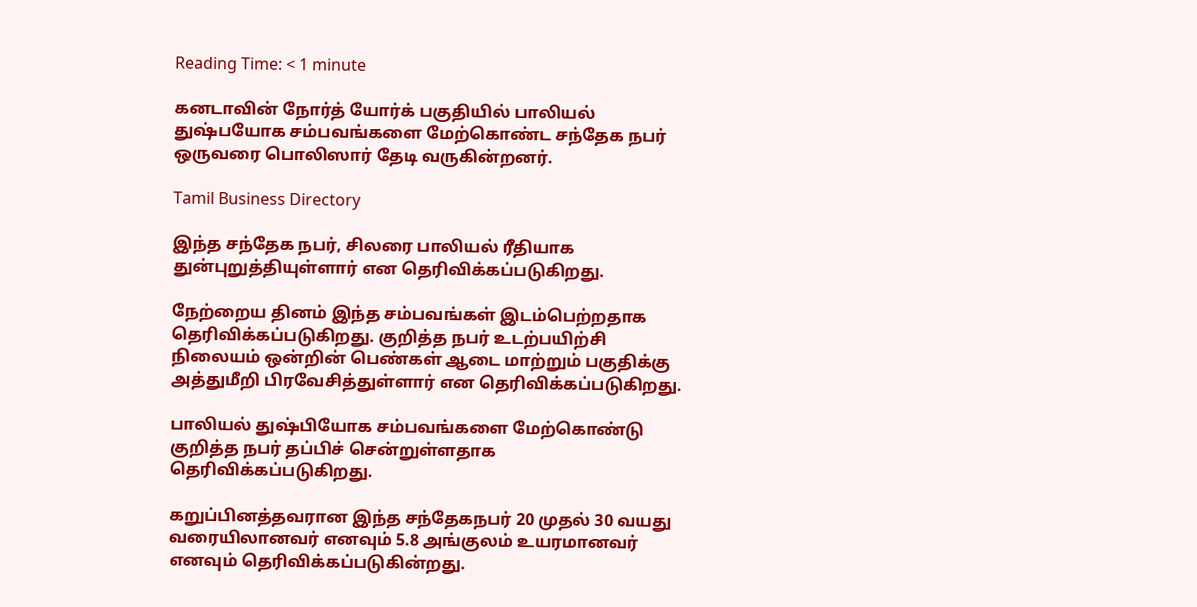Reading Time: < 1 minute

கனடாவின் நோர்த் யோர்க் பகுதியில் பாலியல் துஷ்பயோக சம்பவங்களை மேற்கொண்ட சந்தேக நபர் ஒருவரை பொலிஸார் தேடி வருகின்றனர்.

Tamil Business Directory

இந்த சந்தேக நபர், சிலரை பாலியல் ரீதியாக துன்புறுத்தியுள்ளார் என தெரிவிக்கப்படுகிறது.

நேற்றைய தினம் இந்த சம்பவங்கள் இடம்பெற்றதாக தெரிவிக்கப்படுகிறது. குறித்த நபர் உடற்பயிற்சி நிலையம் ஒன்றின் பெண்கள் ஆடை மாற்றும் பகுதிக்கு அத்துமீறி பிரவேசித்துள்ளார் என தெரிவிக்கப்படுகிறது.

பாலியல் துஷ்பியோக சம்பவங்களை மேற்கொண்டு குறித்த நபர் தப்பிச் சென்றுள்ளதாக தெரிவிக்கப்படுகிறது.

கறுப்பினத்தவரான இந்த சந்தேகநபர் 20 முதல் 30 வயது வரையிலானவர் எனவும் 5.8 அங்குலம் உயரமானவர் எனவும் தெரிவிக்கப்படுகின்றது.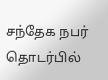சந்தேக நபர் தொடர்பில்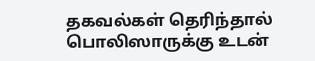தகவல்கள் தெரிந்தால் பொலிஸாருக்கு உடன்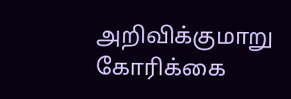அறிவிக்குமாறு கோரிக்கை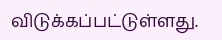விடுக்கப்பட்டுள்ளது.